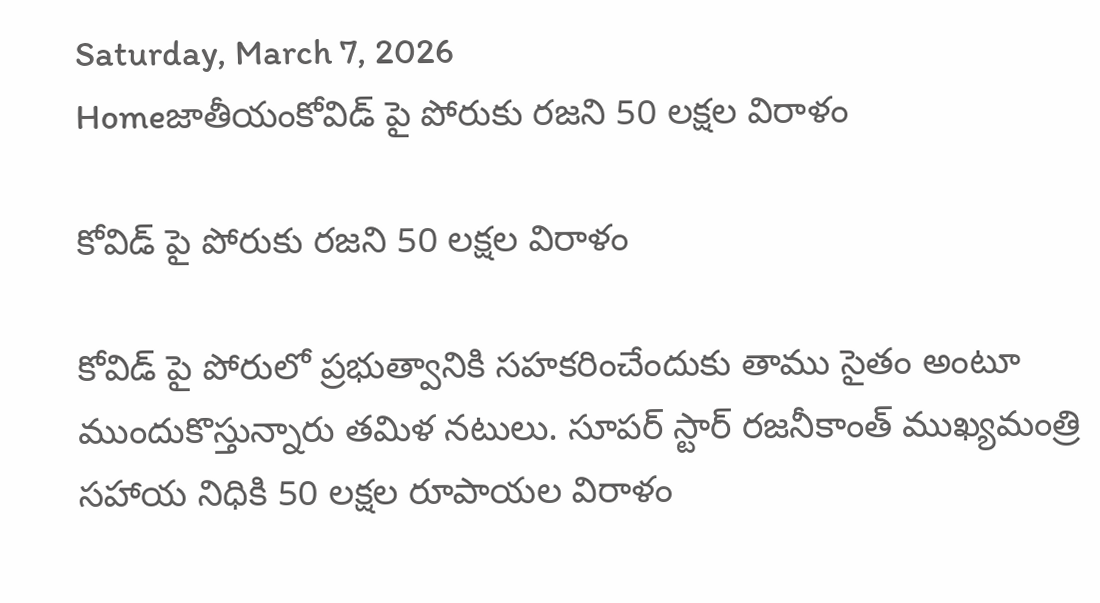Saturday, March 7, 2026
Homeజాతీయంకోవిడ్ పై పోరుకు రజని 50 లక్షల విరాళం

కోవిడ్ పై పోరుకు రజని 50 లక్షల విరాళం

కోవిడ్ పై పోరులో ప్రభుత్వానికి సహకరించేందుకు తాము సైతం అంటూ ముందుకొస్తున్నారు తమిళ నటులు. సూపర్ స్టార్ రజనీకాంత్ ముఖ్యమంత్రి సహాయ నిధికి 50 లక్షల రూపాయల విరాళం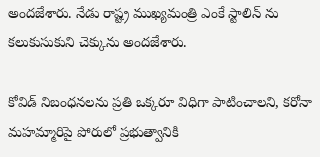అందజేశారు. నేడు రాష్ట్ర ముఖ్యమంత్రి ఎంకే స్టాలిన్ ను కలుకుసుకుని చెక్కును అందజేశారు.

కోవిడ్ నిబంధనలను ప్రతి ఒక్కరూ విధిగా పాటించాలని, కరోనా మహమ్మారిపై పోరులో ప్రభుత్వానికి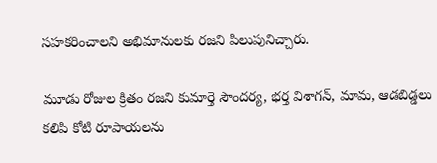సహకరించాలని అభిమానులకు రజని పిలుపునిచ్చారు.

మూడు రోజుల క్రితం రజని కుమార్తె సౌందర్య, భర్త విశాగన్, మామ, ఆడబిడ్డలు కలిపి కోటి రూపాయలను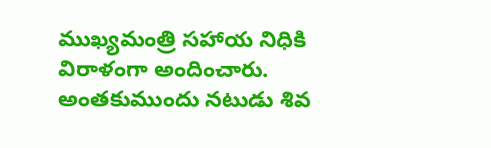ముఖ్యమంత్రి సహాయ నిధికి విరాళంగా అందించారు. అంతకుముందు నటుడు శివ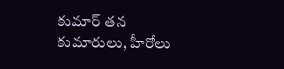కుమార్ తన కుమారులు, హీరోలు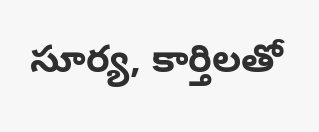సూర్య, కార్తిలతో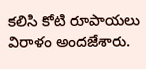కలిసి కోటి రూపాయలు విరాళం అందజేశారు.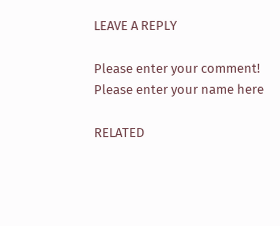LEAVE A REPLY

Please enter your comment!
Please enter your name here

RELATED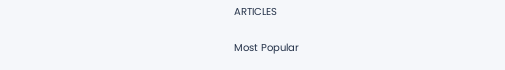ARTICLES

Most Popular